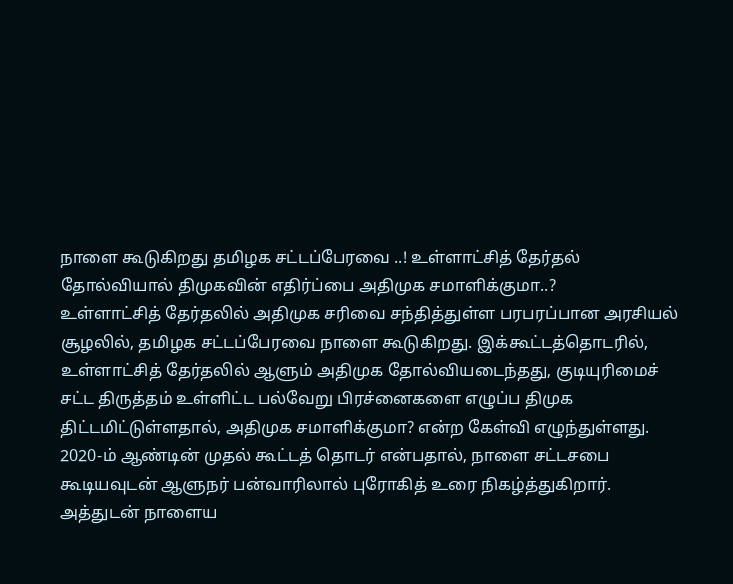நாளை கூடுகிறது தமிழக சட்டப்பேரவை ..! உள்ளாட்சித் தேர்தல் தோல்வியால் திமுகவின் எதிர்ப்பை அதிமுக சமாளிக்குமா..?
உள்ளாட்சித் தேர்தலில் அதிமுக சரிவை சந்தித்துள்ள பரபரப்பான அரசியல் சூழலில், தமிழக சட்டப்பேரவை நாளை கூடுகிறது. இக்கூட்டத்தொடரில், உள்ளாட்சித் தேர்தலில் ஆளும் அதிமுக தோல்வியடைந்தது, குடியுரிமைச் சட்ட திருத்தம் உள்ளிட்ட பல்வேறு பிரச்னைகளை எழுப்ப திமுக திட்டமிட்டுள்ளதால், அதிமுக சமாளிக்குமா? என்ற கேள்வி எழுந்துள்ளது.
2020-ம் ஆண்டின் முதல் கூட்டத் தொடர் என்பதால், நாளை சட்டசபை கூடியவுடன் ஆளுநர் பன்வாரிலால் புரோகித் உரை நிகழ்த்துகிறார். அத்துடன் நாளைய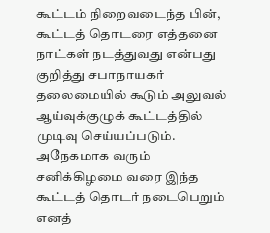கூட்டம் நிறைவடைந்த பின், கூட்டத் தொடரை எத்தனை நாட்கள் நடத்துவது என்பது குறித்து சபாநாயகர் தலைமையில் கூடும் அலுவல் ஆய்வுக்குழுக் கூட்டத்தில் முடிவு செய்யப்படும். அநேகமாக வரும் சனிக்கிழமை வரை இந்த கூட்டத் தொடர் நடைபெறும் எனத்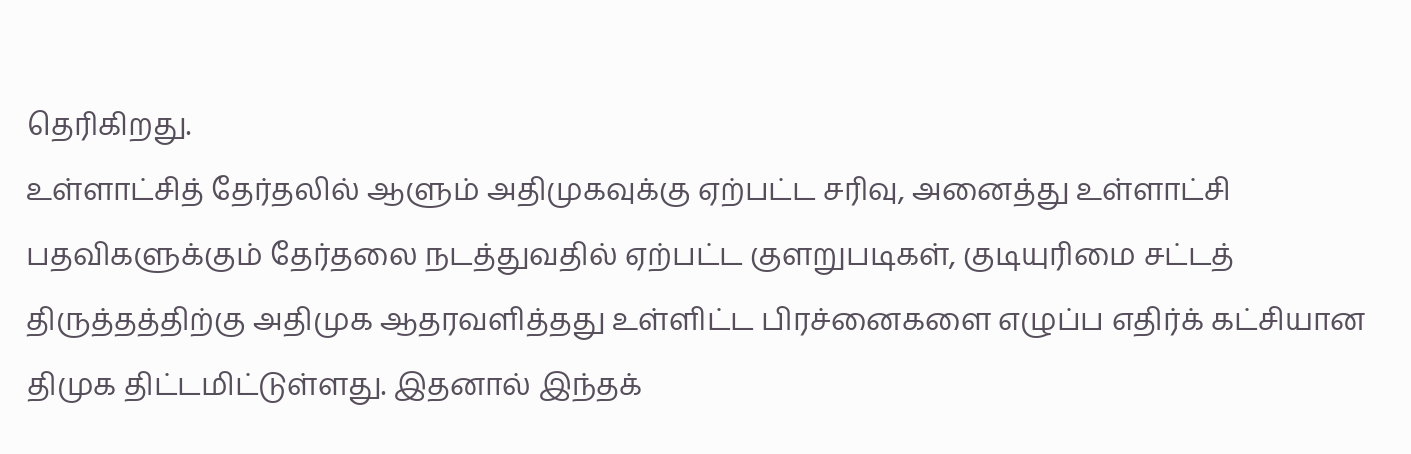தெரிகிறது.
உள்ளாட்சித் தேர்தலில் ஆளும் அதிமுகவுக்கு ஏற்பட்ட சரிவு, அனைத்து உள்ளாட்சி பதவிகளுக்கும் தேர்தலை நடத்துவதில் ஏற்பட்ட குளறுபடிகள், குடியுரிமை சட்டத் திருத்தத்திற்கு அதிமுக ஆதரவளித்தது உள்ளிட்ட பிரச்னைகளை எழுப்ப எதிர்க் கட்சியான திமுக திட்டமிட்டுள்ளது. இதனால் இந்தக்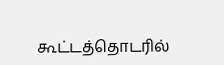கூட்டத்தொடரில்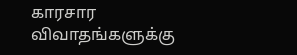காரசார விவாதங்களுக்கு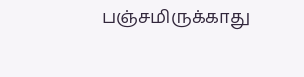பஞ்சமிருக்காது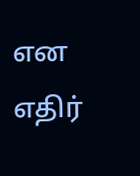என எதிர்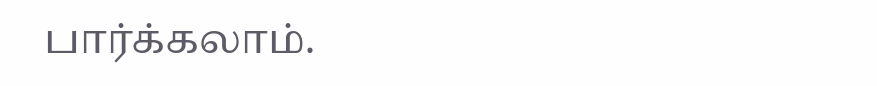பார்க்கலாம்.